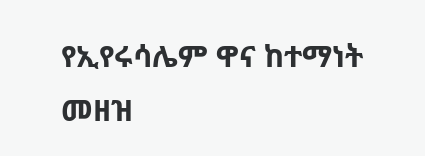የኢየሩሳሌም ዋና ከተማነት መዘዝ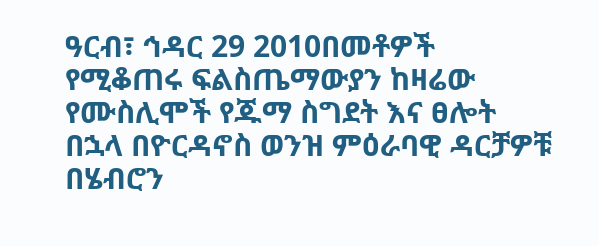ዓርብ፣ ኅዳር 29 2010በመቶዎች የሚቆጠሩ ፍልስጤማውያን ከዛሬው የሙስሊሞች የጁማ ስግደት እና ፀሎት በኋላ በዮርዳኖስ ወንዝ ምዕራባዊ ዳርቻዎቹ በሄብሮን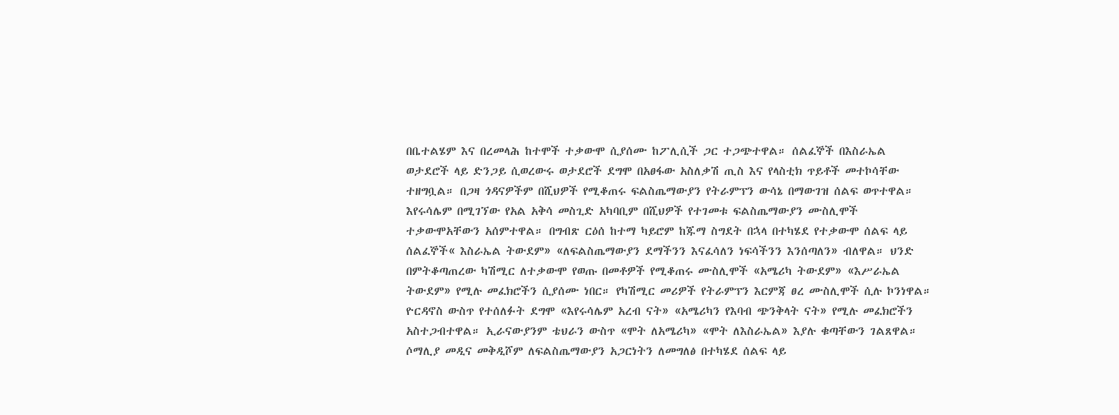በቤተልሄም እና በረመላሕ ከተሞች ተቃውሞ ሲያሰሙ ከፖሊሲች ጋር ተጋጭተዋል። ሰልፈኞች በእስራኤል ወታደሮች ላይ ድንጋይ ሲወረውሩ ወታደሮች ደግሞ በአፀፋው አስለቃሽ ጢስ እና የላስቲክ ጥይቶች መተኮሳቸው ተዘግቧል። በጋዛ ጎዳናዎችም በሺህዎች የሚቆጠሩ ፍልስጤማውያን የትራምፕን ውሳኔ በማውገዝ ሰልፍ ወጥተዋል። እየሩሳሌም በሚገኘው የአል አቅሳ መስጊድ አካባቢም በሺህዎች የተገመቱ ፍልስጤማውያን ሙስሊሞች ተቃውሞአቸውን አሰምተዋል። በግብጽ ርዕሰ ከተማ ካይሮም ከጁማ ስግደት በኋላ በተካሄደ የተቃውሞ ሰልፍ ላይ ሰልፈኞች« እስራኤል ትውደም» «ለፍልስጤማውያን ደማችንን እናፈሳለን ነፍሳችንን እንሰጣለን» ብለዋል። ህንድ በምትቆጣጠረው ካሽሚር ለተቃውሞ የወጡ በመቶዎች የሚቆጠሩ ሙስሊሞች «አሜሪካ ትውደም» «እሥራኤል ትውደም» የሚሉ መፈክሮችን ሲያሰሙ ነበር። የካሽሚር መሪዎች የትራምፕን እርምጃ ፀረ ሙስሊሞች ሲሉ ኮንነዋል። ዮርዳኖስ ውስጥ የተሰለፉት ደግሞ «እየሩሳሌም አረብ ናት» «አሜሪካን የእባብ ጭንቅላት ናት» የሚሉ መፈክሮችን አስተጋብተዋል። ኢራናውያንም ቴህራን ውስጥ «ሞት ለአሜሪካ» «ሞት ለእስራኤል» እያሉ ቁጣቸውን ገልጸዋል። ሶማሊያ መዲና መቅዲሾም ለፍልስጤማውያን አጋርነትን ለመግለፅ በተካሄደ ሰልፍ ላይ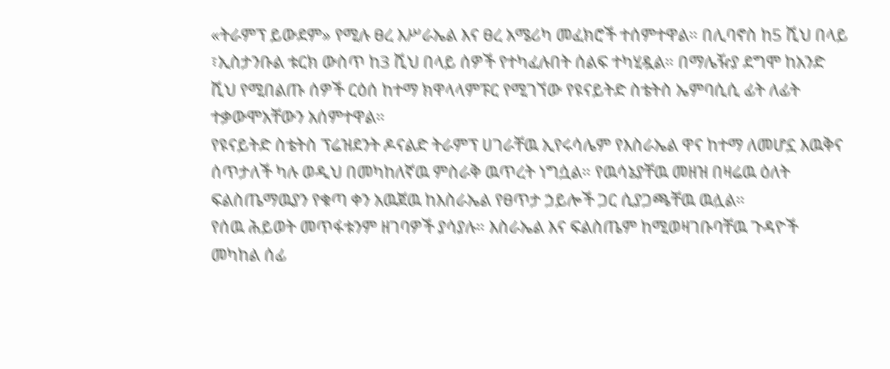«ትራምፕ ይውደም» የሚሉ ፀረ እሥራኤል እና ፀረ አሜሪካ መፈክሮች ተሰምተዋል። በሊባኖስ ከ5 ሺህ በላይ ፣ኢስታንቡል ቱርክ ውስጥ ከ3 ሺህ በላይ ሰዎች የተካፈሉበት ሰልፍ ተካሂዷል። በማሌዥያ ደግሞ ከአንድ ሺህ የሚበልጡ ሰዎች ርዕሰ ከተማ ክዋላላምፑር የሚገኘው የዩናይትድ ስቴትስ ኤምባሲሲ ፊት ለፊት ተቃውሞአቸውን አሰምተዋል።
የዩናይትድ ስቴትስ ፕሬዝደንት ዶናልድ ትራምፕ ሀገራቸዉ ኢየሩሳሌም የእስራኤል ዋና ከተማ ለመሆኗ እዉቅና ሰጥታለች ካሉ ወዲህ በመካከለኛዉ ምስራቅ ዉጥረት ነግሷል። የዉሳኔያቸዉ መዘዝ በዛሬዉ ዕለት ፍልስጤማዉያን የቁጣ ቀን አዉጀዉ ከእስራኤል የፀጥታ ኃይሎች ጋር ሲያጋጫቸዉ ዉሏል።
የሰዉ ሕይወት መጥፋቱንም ዘገባዎች ያሳያሉ። እስራኤል እና ፍልስጤም ከሚወዛገቡባቸዉ ጉዳዮች መካከል ሰፊ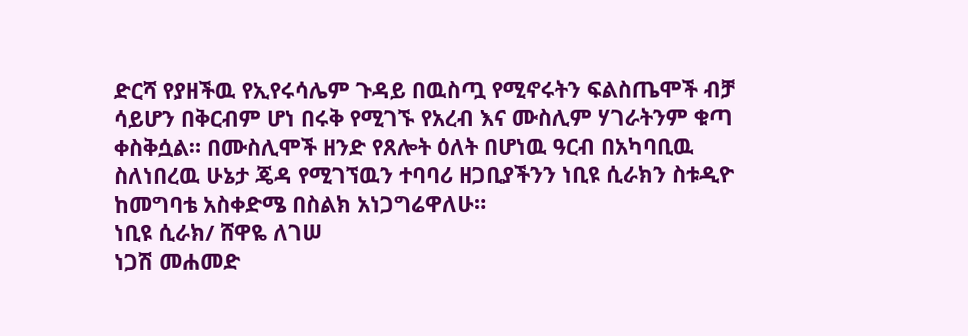ድርሻ የያዘችዉ የኢየሩሳሌም ጉዳይ በዉስጧ የሚኖሩትን ፍልስጤሞች ብቻ ሳይሆን በቅርብም ሆነ በሩቅ የሚገኙ የአረብ እና ሙስሊም ሃገራትንም ቁጣ ቀስቅሷል። በሙስሊሞች ዘንድ የጸሎት ዕለት በሆነዉ ዓርብ በአካባቢዉ ስለነበረዉ ሁኔታ ጄዳ የሚገኘዉን ተባባሪ ዘጋቢያችንን ነቢዩ ሲራክን ስቱዲዮ ከመግባቴ አስቀድሜ በስልክ አነጋግሬዋለሁ።
ነቢዩ ሲራክ/ ሸዋዬ ለገሠ
ነጋሽ መሐመድ